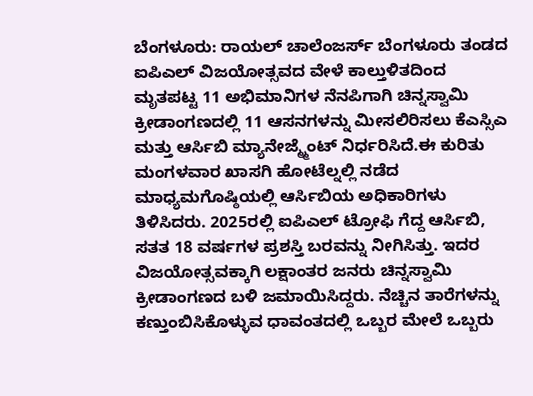ಬೆಂಗಳೂರು: ರಾಯಲ್ ಚಾಲೆಂಜರ್ಸ್ ಬೆಂಗಳೂರು ತಂಡದ ಐಪಿಎಲ್ ವಿಜಯೋತ್ಸವದ ವೇಳೆ ಕಾಲ್ತುಳಿತದಿಂದ ಮೃತಪಟ್ಟ 11 ಅಭಿಮಾನಿಗಳ ನೆನಪಿಗಾಗಿ ಚಿನ್ನಸ್ವಾಮಿ ಕ್ರೀಡಾಂಗಣದಲ್ಲಿ 11 ಆಸನಗಳನ್ನು ಮೀಸಲಿರಿಸಲು ಕೆಎಸ್ಸಿಎ ಮತ್ತು ಆರ್ಸಿಬಿ ಮ್ಯಾನೇಜ್ಮ್ಮೆಂಟ್ ನಿರ್ಧರಿಸಿದೆ.ಈ ಕುರಿತು ಮಂಗಳವಾರ ಖಾಸಗಿ ಹೋಟೆಲ್ನಲ್ಲಿ ನಡೆದ ಮಾಧ್ಯಮಗೊಷ್ಠಿಯಲ್ಲಿ ಆರ್ಸಿಬಿಯ ಅಧಿಕಾರಿಗಳು ತಿಳಿಸಿದರು. 2025ರಲ್ಲಿ ಐಪಿಎಲ್ ಟ್ರೋಫಿ ಗೆದ್ದ ಆರ್ಸಿಬಿ, ಸತತ 18 ವರ್ಷಗಳ ಪ್ರಶಸ್ತಿ ಬರವನ್ನು ನೀಗಿಸಿತ್ತು. ಇದರ ವಿಜಯೋತ್ಸವಕ್ಕಾಗಿ ಲಕ್ಷಾಂತರ ಜನರು ಚಿನ್ನಸ್ವಾಮಿ ಕ್ರೀಡಾಂಗಣದ ಬಳಿ ಜಮಾಯಿಸಿದ್ದರು. ನೆಚ್ಚಿನ ತಾರೆಗಳನ್ನು ಕಣ್ತುಂಬಿಸಿಕೊಳ್ಳುವ ಧಾವಂತದಲ್ಲಿ ಒಬ್ಬರ ಮೇಲೆ ಒಬ್ಬರು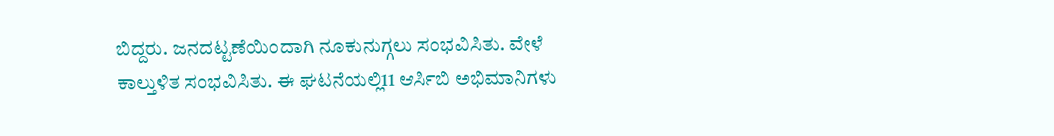ಬಿದ್ದರು. ಜನದಟ್ಟಣೆಯಿಂದಾಗಿ ನೂಕುನುಗ್ಗಲು ಸಂಭವಿಸಿತು. ವೇಳೆ ಕಾಲ್ತುಳಿತ ಸಂಭವಿಸಿತು. ಈ ಘಟನೆಯಲ್ಲಿ11 ಆರ್ಸಿಬಿ ಅಭಿಮಾನಿಗಳು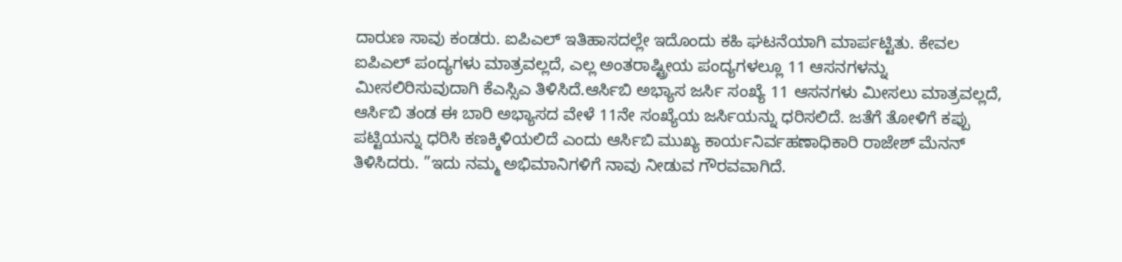ದಾರುಣ ಸಾವು ಕಂಡರು. ಐಪಿಎಲ್ ಇತಿಹಾಸದಲ್ಲೇ ಇದೊಂದು ಕಹಿ ಘಟನೆಯಾಗಿ ಮಾರ್ಪಟ್ಟಿತು. ಕೇವಲ ಐಪಿಎಲ್ ಪಂದ್ಯಗಳು ಮಾತ್ರವಲ್ಲದೆ, ಎಲ್ಲ ಅಂತರಾಷ್ಟ್ರೀಯ ಪಂದ್ಯಗಳಲ್ಲೂ 11 ಆಸನಗಳನ್ನು ಮೀಸಲಿರಿಸುವುದಾಗಿ ಕೆಎಸ್ಸಿಎ ತಿಳಿಸಿದೆ.ಆರ್ಸಿಬಿ ಅಭ್ಯಾಸ ಜರ್ಸಿ ಸಂಖ್ಯೆ 11 ಆಸನಗಳು ಮೀಸಲು ಮಾತ್ರವಲ್ಲದೆ, ಆರ್ಸಿಬಿ ತಂಡ ಈ ಬಾರಿ ಅಭ್ಯಾಸದ ವೇಳೆ 11ನೇ ಸಂಖ್ಯೆಯ ಜರ್ಸಿಯನ್ನು ಧರಿಸಲಿದೆ. ಜತೆಗೆ ತೋಳಿಗೆ ಕಪ್ಪು ಪಟ್ಟಿಯನ್ನು ಧರಿಸಿ ಕಣಕ್ಕಿಳಿಯಲಿದೆ ಎಂದು ಆರ್ಸಿಬಿ ಮುಖ್ಯ ಕಾರ್ಯನಿರ್ವಹಣಾಧಿಕಾರಿ ರಾಜೇಶ್ ಮೆನನ್ ತಿಳಿಸಿದರು. ”ಇದು ನಮ್ಮ ಅಭಿಮಾನಿಗಳಿಗೆ ನಾವು ನೀಡುವ ಗೌರವವಾಗಿದೆ.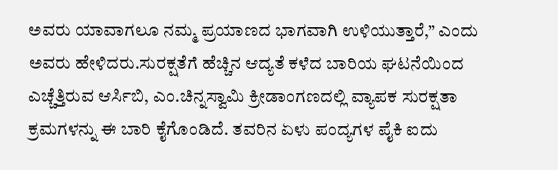ಅವರು ಯಾವಾಗಲೂ ನಮ್ಮ ಪ್ರಯಾಣದ ಭಾಗವಾಗಿ ಉಳಿಯುತ್ತಾರೆ,” ಎಂದು ಅವರು ಹೇಳಿದರು.ಸುರಕ್ಷತೆಗೆ ಹೆಚ್ಚಿನ ಆದ್ಯತೆ ಕಳೆದ ಬಾರಿಯ ಘಟನೆಯಿಂದ ಎಚ್ಚೆತ್ತಿರುವ ಆರ್ಸಿಬಿ, ಎಂ.ಚಿನ್ನಸ್ವಾಮಿ ಕ್ರೀಡಾಂಗಣದಲ್ಲಿ ವ್ಯಾಪಕ ಸುರಕ್ಷತಾ ಕ್ರಮಗಳನ್ನು ಈ ಬಾರಿ ಕೈಗೊಂಡಿದೆ. ತವರಿನ ಏಳು ಪಂದ್ಯಗಳ ಪೈಕಿ ಐದು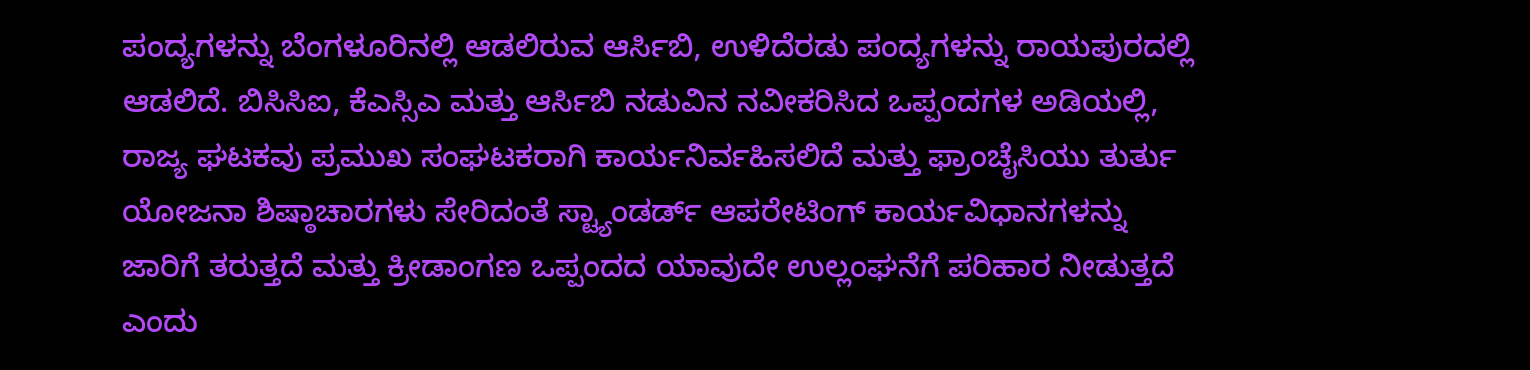ಪಂದ್ಯಗಳನ್ನು ಬೆಂಗಳೂರಿನಲ್ಲಿ ಆಡಲಿರುವ ಆರ್ಸಿಬಿ, ಉಳಿದೆರಡು ಪಂದ್ಯಗಳನ್ನು ರಾಯಪುರದಲ್ಲಿ ಆಡಲಿದೆ. ಬಿಸಿಸಿಐ, ಕೆಎಸ್ಸಿಎ ಮತ್ತು ಆರ್ಸಿಬಿ ನಡುವಿನ ನವೀಕರಿಸಿದ ಒಪ್ಪಂದಗಳ ಅಡಿಯಲ್ಲಿ, ರಾಜ್ಯ ಘಟಕವು ಪ್ರಮುಖ ಸಂಘಟಕರಾಗಿ ಕಾರ್ಯನಿರ್ವಹಿಸಲಿದೆ ಮತ್ತು ಫ್ರಾಂಚೈಸಿಯು ತುರ್ತು ಯೋಜನಾ ಶಿಷ್ಠಾಚಾರಗಳು ಸೇರಿದಂತೆ ಸ್ಟ್ಯಾಂಡರ್ಡ್ ಆಪರೇಟಿಂಗ್ ಕಾರ್ಯವಿಧಾನಗಳನ್ನು ಜಾರಿಗೆ ತರುತ್ತದೆ ಮತ್ತು ಕ್ರೀಡಾಂಗಣ ಒಪ್ಪಂದದ ಯಾವುದೇ ಉಲ್ಲಂಘನೆಗೆ ಪರಿಹಾರ ನೀಡುತ್ತದೆ ಎಂದು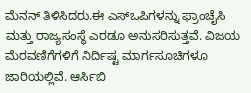ಮೆನನ್ ತಿಳಿಸಿದರು.ಈ ಎಸ್ಒಪಿಗಳನ್ನು ಫ್ರಾಂಚೈಸಿ ಮತ್ತು ರಾಜ್ಯಸಂಸ್ಥೆ ಎರಡೂ ಅನುಸರಿಸುತ್ತವೆ. ವಿಜಯ ಮೆರವಣಿಗೆಗಳಿಗೆ ನಿರ್ದಿಷ್ಟ ಮಾರ್ಗಸೂಚಿಗಳೂ ಜಾರಿಯಲ್ಲಿವೆ. ಆರ್ಸಿಬಿ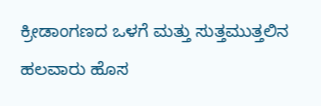ಕ್ರೀಡಾಂಗಣದ ಒಳಗೆ ಮತ್ತು ಸುತ್ತಮುತ್ತಲಿನ ಹಲವಾರು ಹೊಸ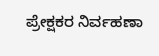ಪ್ರೇಕ್ಷಕರ ನಿರ್ವಹಣಾ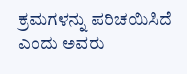ಕ್ರಮಗಳನ್ನು ಪರಿಚಯಿಸಿದೆ ಎಂದು ಅವರು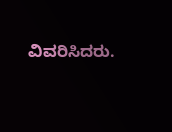ವಿವರಿಸಿದರು.